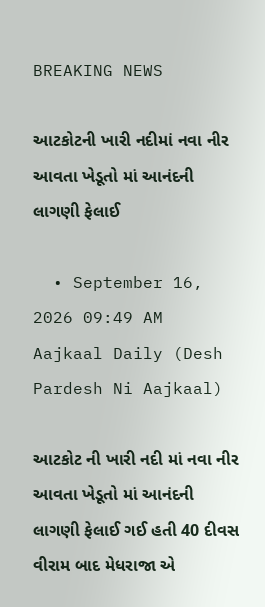BREAKING NEWS

આટકોટની ખારી નદીમાં નવા નીર આવતા ખેડૂતો માં આનંદની લાગણી ફેલાઈ

  • September 16, 2026 09:49 AM
Aajkaal Daily (Desh Pardesh Ni Aajkaal)

આટકોટ ની ખારી નદી માં નવા નીર આવતા ખેડૂતો માં આનંદની લાગણી ફેલાઈ ગઈ હતી 40 દીવસ વીરામ બાદ મેધરાજા એ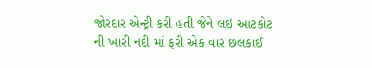જોરદાર એન્ટ્રી કરી હતી જેને લઇ આટકોટ ની ખારી નદી માં ફરી એક વાર છલકાઈ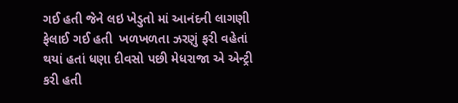ગઈ હતી જેને લઇ ખેડુતો માં આનંદની લાગણી ફેલાઈ ગઈ હતી  ખળખળતા ઝરણું ફરી વહેતાં થયાં હતાં ધણા દીવસો પછી મેધરાજા એ એન્ટ્રી કરી હતી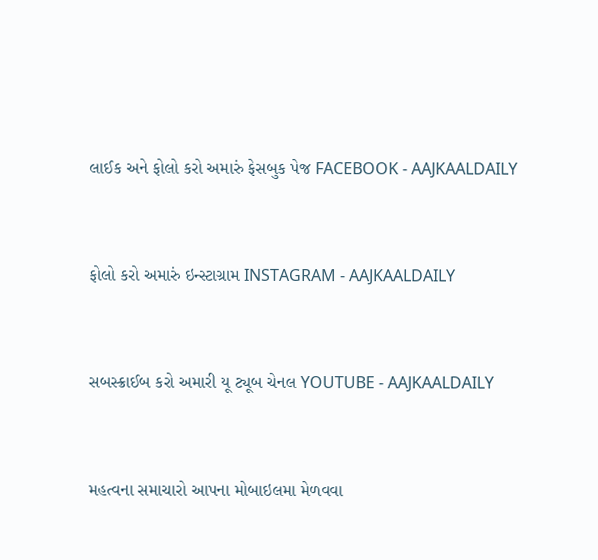લાઈક અને ફોલો કરો અમારું ફેસબુક પેજ FACEBOOK - AAJKAALDAILY


ફોલો કરો અમારું ઇન્સ્ટાગ્રામ INSTAGRAM - AAJKAALDAILY


સબસ્ક્રાઈબ કરો અમારી યૂ ટ્યૂબ ચેનલ YOUTUBE - AAJKAALDAILY


મહત્વના સમાચારો આપના મોબાઇલમા મેળવવા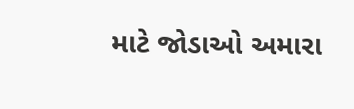માટે જોડાઓ અમારા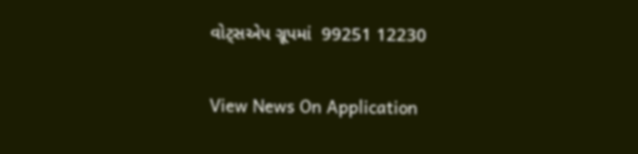વોટ્સએપ ગ્રૂપમાં  99251 12230

View News On Application